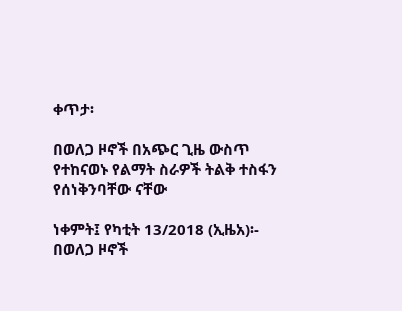ቀጥታ፡

በወለጋ ዞኖች በአጭር ጊዜ ውስጥ የተከናወኑ የልማት ስራዎች ትልቅ ተስፋን የሰነቅንባቸው ናቸው

ነቀምት፤ የካቲት 13/2018 (ኢዜአ)፡- በወለጋ ዞኖች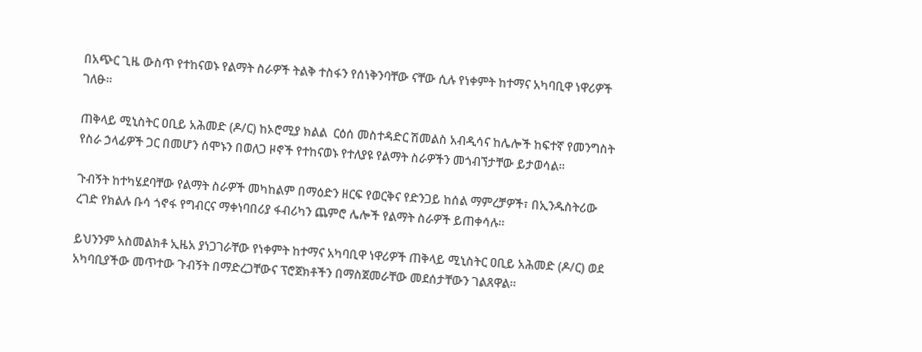በአጭር ጊዜ ውስጥ የተከናወኑ የልማት ስራዎች ትልቅ ተስፋን የሰነቅንባቸው ናቸው ሲሉ የነቀምት ከተማና አካባቢዋ ነዋሪዎች ገለፁ።

ጠቅላይ ሚኒስትር ዐቢይ አሕመድ (ዶ/ር) ከኦሮሚያ ክልል  ርዕሰ መስተዳድር ሽመልስ አብዲሳና ከሌሎች ከፍተኛ የመንግስት የስራ ኃላፊዎች ጋር በመሆን ሰሞኑን በወለጋ ዞኖች የተከናወኑ የተለያዩ የልማት ስራዎችን መጎብኘታቸው ይታወሳል።

ጉብኝት ከተካሄደባቸው የልማት ስራዎች መካከልም በማዕድን ዘርፍ የወርቅና የድንጋይ ከሰል ማምረቻዎች፣ በኢንዱስትሪው ረገድ የክልሉ ቡሳ ጎኖፋ የግብርና ማቀነባበሪያ ፋብሪካን ጨምሮ ሌሎች የልማት ስራዎች ይጠቀሳሉ።

ይህንንም አስመልክቶ ኢዜአ ያነጋገራቸው የነቀምት ከተማና አካባቢዋ ነዋሪዎች ጠቅላይ ሚኒስትር ዐቢይ አሕመድ (ዶ/ር) ወደ አካባቢያችው መጥተው ጉብኝት በማድረጋቸውና ፕሮጀክቶችን በማስጀመራቸው መደሰታቸውን ገልጸዋል።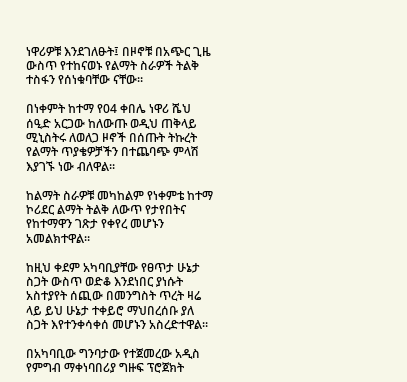ነዋሪዎቹ እንደገለፁት፤ በዞኖቹ በአጭር ጊዜ ውስጥ የተከናወኑ የልማት ስራዎች ትልቅ ተስፋን የሰነቁባቸው ናቸው።

በነቀምት ከተማ የ04 ቀበሌ ነዋሪ ሼህ ሰዒድ አርጋው ከለውጡ ወዲህ ጠቅላይ ሚኒስትሩ ለወለጋ ዞኖች በሰጡት ትኩረት የልማት ጥያቄዎቻችን በተጨባጭ ምላሽ እያገኙ ነው ብለዋል።

ከልማት ስራዎቹ መካከልም የነቀምቴ ከተማ ኮሪደር ልማት ትልቅ ለውጥ የታየበትና የከተማዋን ገጽታ የቀየረ መሆኑን አመልክተዋል።

ከዚህ ቀደም አካባቢያቸው የፀጥታ ሁኔታ ስጋት ውስጥ ወድቆ እንደነበር ያነሱት አስተያየት ሰጪው በመንግስት ጥረት ዛሬ ላይ ይህ ሁኔታ ተቀይሮ ማህበረሰቡ ያለ ስጋት እየተንቀሳቀሰ መሆኑን አስረድተዋል።

በአካባቢው ግንባታው የተጀመረው አዲስ የምግብ ማቀነባበሪያ ግዙፍ ፕሮጀክት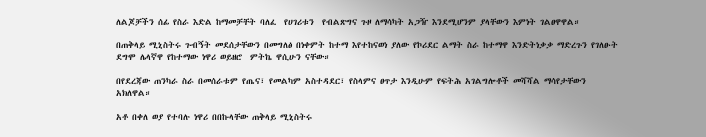ለልጆቻችን ሰፊ የስራ እድል ከማመቻቸት ባለፈ  የሀገሪቱን  የብልጽግና ጉዞ ለማሳካት አጋዥ እንደሚሆንም ያላቸውን እምነት ገልፀዋዋል።

በጠቅላይ ሚኒስትሩ ጉብኝት መደሰታቸውን በመግለፅ በነቀምት ከተማ እየተከናወነ ያለው የኮሪደር ልማት ስራ ከተማዋ እንድትነቃቃ ማድረጉን የገለፁት ደግሞ ሌላኛዋ የከተማው ነዋሪ ወይዘሮ  ምትኬ ዋሲሁን ናቸው።

በየደረጃው ጠንካራ ስራ በመሰራቱም የጤና፣ የመልካም አስተዳደር፣ የስላምና ፀጥታ እንዲሁም የፍትሕ አገልግሎቶች መሻሻል ማሳየታቸውን አክለዋል።

አቶ በቀለ ወያ የተባሉ ነዋሪ በበኩላቸው ጠቅላይ ሚኒስትሩ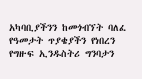አካባቢያችንን ከመጎብኘት ባለፈ የዓመታት ጥያቄያችን የነበረን የግዙፍ ኢንዱስትሪ ግንባታን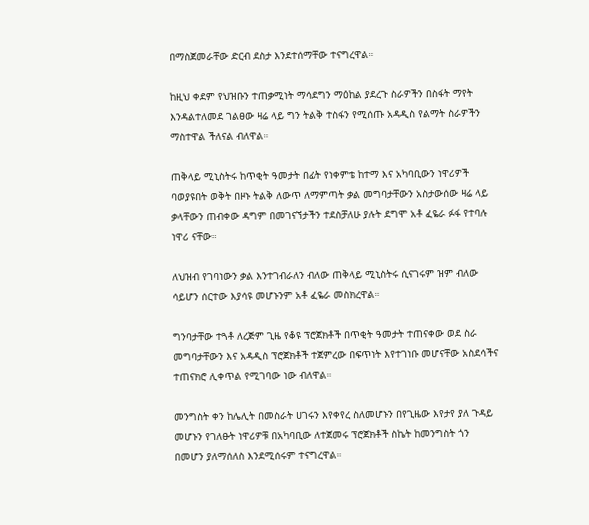በማስጀመራቸው ድርብ ደስታ እንደተሰማቸው ተናግረዋል።

ከዚህ ቀደም የህዝቡን ተጠቃሚነት ማሳደግን ማዕከል ያደረጉ ስራዎችን በስፋት ማየት እንዳልተለመደ ገልፀው ዛሬ ላይ ግን ትልቅ ተስፋን የሚሰጡ አዳዲስ የልማት ስራዎችን ማስተዋል ችለናል ብለዋል።

ጠቅላይ ሚኒስትሩ ከጥቂት ዓመታት በፊት የነቀምቴ ከተማ እና አካባቢውን ነዋሪዎች ባወያዩበት ወቅት በዞኑ ትልቅ ለውጥ ለማምጣት ቃል መግባታቸውን አስታውሰው ዛሬ ላይ ቃላቸውን ጠብቀው ዳግም በመገናኘታችን ተደስቻለሁ ያሉት ደግሞ አቶ ፈዬራ ፉፋ የተባሉ ነዋሪ ናቸው።

ለህዝብ የገባነውን ቃል እንተገብራለን ብለው ጠቅላይ ሚኒስትሩ ሲናገሩም ዝም ብለው ሳይሆን ሰርተው እያሳዩ መሆኑንም አቶ ፈዬራ መስክረዋል።

ግንባታቸው ተጓቶ ለረጅም ጊዜ የቆዩ ፕሮጀክቶች በጥቂት ዓመታት ተጠናቀው ወደ ስራ መግባታቸውን እና አዳዲስ ፕሮጀክቶች ተጀምረው በፍጥነት እየተገነቡ መሆናቸው አስደሳችና ተጠናክሮ ሊቀጥል የሚገባው ነው ብለዋል።

መንግስት ቀን ከሌሊት በመስራት ሀገሩን እየቀየረ ስለመሆኑን በየጊዜው እየታየ ያለ ጉዳይ መሆኑን የገለፁት ነዋሪዎቹ በአካባቢው ለተጀመሩ ፕሮጀክቶች ስኬት ከመንግስት ጎን በመሆን ያለማሰለስ እንደሚሰሩም ተናግረዋል።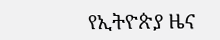የኢትዮጵያ ዜና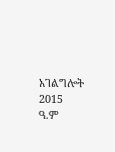አገልግሎት
2015
ዓ.ም